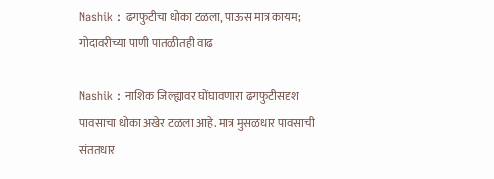Nashik : ढगफुटीचा धोका टळला, पाऊस मात्र कायम; गोदावरीच्या पाणी पातळीतही वाढ

Nashik : नाशिक जिल्ह्यावर घोंघावणारा ढगफुटीसदृश पावसाचा धोका अखेर टळला आहे. मात्र मुसळधार पावसाची संततधार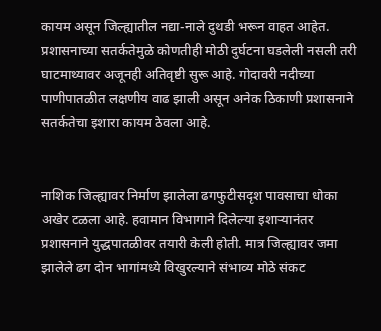कायम असून जिल्ह्यातील नद्या-नाले दुथडी भरून वाहत आहेत. प्रशासनाच्या सतर्कतेमुळे कोणतीही मोठी दुर्घटना घडलेली नसली तरी घाटमाथ्यावर अजूनही अतिवृष्टी सुरू आहे. गोदावरी नदीच्या पाणीपातळीत लक्षणीय वाढ झाली असून अनेक ठिकाणी प्रशासनाने सतर्कतेचा इशारा कायम ठेवला आहे.


नाशिक जिल्ह्यावर निर्माण झालेला ढगफुटीसदृश पावसाचा धोका अखेर टळला आहे. हवामान विभागाने दिलेल्या इशाऱ्यानंतर प्रशासनाने युद्धपातळीवर तयारी केली होती. मात्र जिल्ह्यावर जमा झालेले ढग दोन भागांमध्ये विखुरल्याने संभाव्य मोठे संकट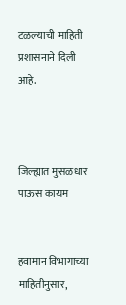टळल्याची माहिती प्रशासनाने दिली आहे.



जिल्ह्यात मुसळधार पाऊस कायम


हवामान विभागाच्या माहितीनुसार,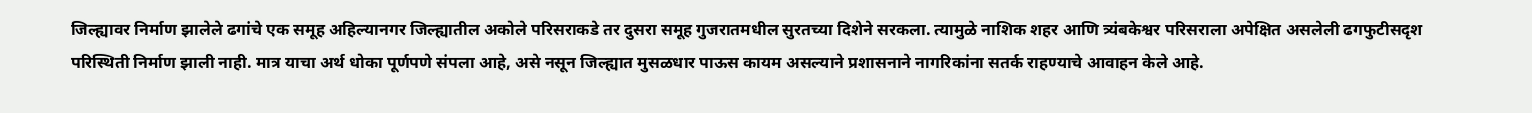जिल्ह्यावर निर्माण झालेले ढगांचे एक समूह अहिल्यानगर जिल्ह्यातील अकोले परिसराकडे तर दुसरा समूह गुजरातमधील सुरतच्या दिशेने सरकला. त्यामुळे नाशिक शहर आणि त्र्यंबकेश्वर परिसराला अपेक्षित असलेली ढगफुटीसदृश परिस्थिती निर्माण झाली नाही. मात्र याचा अर्थ धोका पूर्णपणे संपला आहे, असे नसून जिल्ह्यात मुसळधार पाऊस कायम असल्याने प्रशासनाने नागरिकांना सतर्क राहण्याचे आवाहन केले आहे.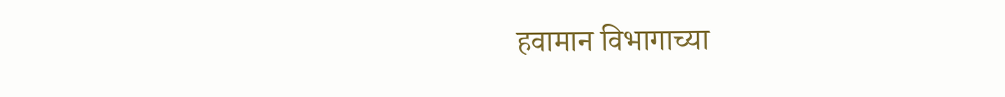हवामान विभागाच्या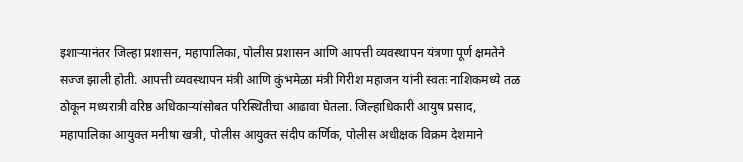इशाऱ्यानंतर जिल्हा प्रशासन, महापालिका, पोलीस प्रशासन आणि आपत्ती व्यवस्थापन यंत्रणा पूर्ण क्षमतेने सज्ज झाली होती. आपत्ती व्यवस्थापन मंत्री आणि कुंभमेळा मंत्री गिरीश महाजन यांनी स्वतः नाशिकमध्ये तळ ठोकून मध्यरात्री वरिष्ठ अधिकाऱ्यांसोबत परिस्थितीचा आढावा घेतला. जिल्हाधिकारी आयुष प्रसाद, महापालिका आयुक्त मनीषा खत्री, पोलीस आयुक्त संदीप कर्णिक, पोलीस अधीक्षक विक्रम देशमाने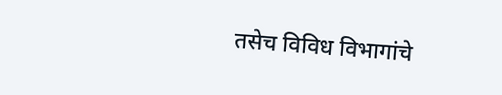तसेच विविध विभागांचे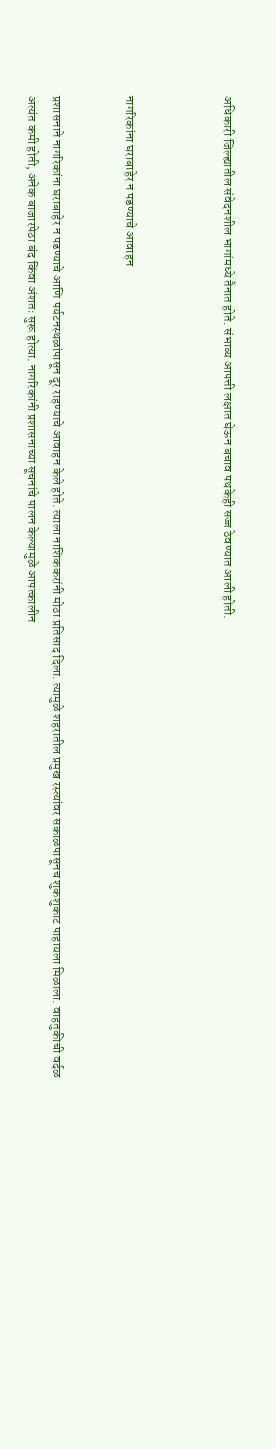अधिकारी जिल्ह्यातील संवेदनशील भागांमध्ये तैनात होते. संभाव्य आपत्ती लक्षात घेऊन बचाव पथकेही सज्ज ठेवण्यात आली होती.



नागरिकांना घराबाहेर न पडण्याचे आवाहन


प्रशासनाने नागरिकांना घराबाहेर न पडण्याचे आणि पर्यटनस्थळांपासून दूर राहण्याचे आवाहन केले होते. त्याला नाशिककरांनी मोठा प्रतिसाद दिला. त्यामुळे शहरातील प्रमुख रस्त्यांवर सकाळपासूनच शुकशुकाट पाहायला मिळाला. वाहतुकीची वर्दळ अत्यंत कमी होती, अनेक बाजारपेठा बंद किंवा अंशतः सुरू होत्या. नागरिकांनी प्रशासनाच्या सूचनांचे पालन केल्यामुळे आपत्कालीन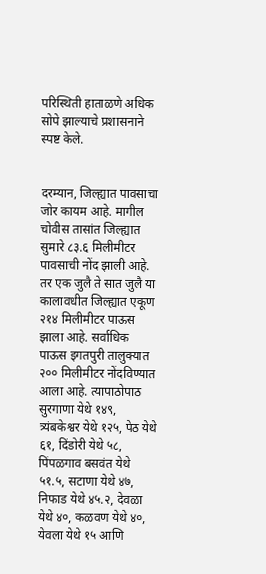परिस्थिती हाताळणे अधिक सोपे झाल्याचे प्रशासनाने स्पष्ट केले.


दरम्यान, जिल्ह्यात पावसाचा जोर कायम आहे. मागील चोवीस तासांत जिल्ह्यात सुमारे ८३.६ मिलीमीटर पावसाची नोंद झाली आहे. तर एक जुलै ते सात जुलै या कालावधीत जिल्ह्यात एकूण २१४ मिलीमीटर पाऊस झाला आहे. सर्वाधिक पाऊस इगतपुरी तालुक्यात २०० मिलीमीटर नोंदविण्यात आला आहे. त्यापाठोपाठ सुरगाणा येथे १४९, त्र्यंबकेश्वर येथे १२५, पेठ येथे ६१, दिंडोरी येथे ५८, पिंपळगाव बसवंत येथे ५१.५, सटाणा येथे ४७, निफाड येथे ४५.२, देवळा येथे ४०, कळवण येथे ४०, येवला येथे १५ आणि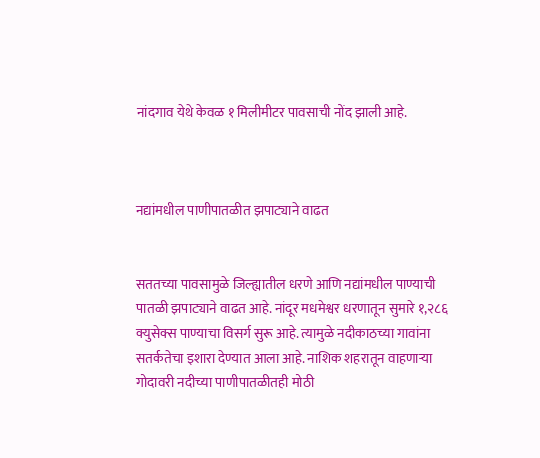नांदगाव येथे केवळ १ मिलीमीटर पावसाची नोंद झाली आहे.



नद्यांमधील पाणीपातळीत झपाट्याने वाढत


सततच्या पावसामुळे जिल्ह्यातील धरणे आणि नद्यांमधील पाण्याची पातळी झपाट्याने वाढत आहे. नांदूर मधमेश्वर धरणातून सुमारे १,२८६ क्युसेक्स पाण्याचा विसर्ग सुरू आहे. त्यामुळे नदीकाठच्या गावांना सतर्कतेचा इशारा देण्यात आला आहे. नाशिक शहरातून वाहणाऱ्या गोदावरी नदीच्या पाणीपातळीतही मोठी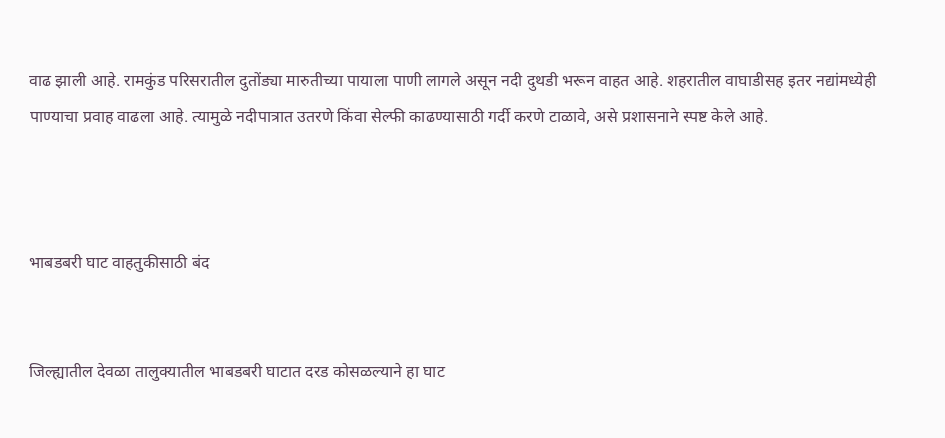वाढ झाली आहे. रामकुंड परिसरातील दुतोंड्या मारुतीच्या पायाला पाणी लागले असून नदी दुथडी भरून वाहत आहे. शहरातील वाघाडीसह इतर नद्यांमध्येही पाण्याचा प्रवाह वाढला आहे. त्यामुळे नदीपात्रात उतरणे किंवा सेल्फी काढण्यासाठी गर्दी करणे टाळावे, असे प्रशासनाने स्पष्ट केले आहे.



भाबडबरी घाट वाहतुकीसाठी बंद


जिल्ह्यातील देवळा तालुक्यातील भाबडबरी घाटात दरड कोसळल्याने हा घाट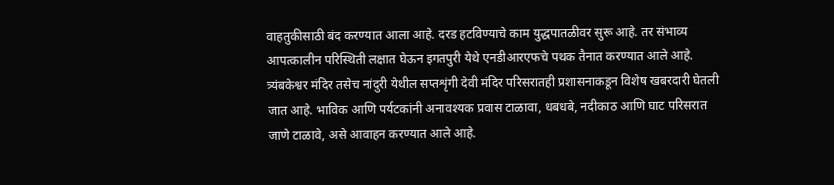वाहतुकीसाठी बंद करण्यात आला आहे. दरड हटविण्याचे काम युद्धपातळीवर सुरू आहे. तर संभाव्य आपत्कालीन परिस्थिती लक्षात घेऊन इगतपुरी येथे एनडीआरएफचे पथक तैनात करण्यात आले आहे. त्र्यंबकेश्वर मंदिर तसेच नांदुरी येथील सप्तशृंगी देवी मंदिर परिसरातही प्रशासनाकडून विशेष खबरदारी घेतली जात आहे. भाविक आणि पर्यटकांनी अनावश्यक प्रवास टाळावा, धबधबे, नदीकाठ आणि घाट परिसरात जाणे टाळावे, असे आवाहन करण्यात आले आहे.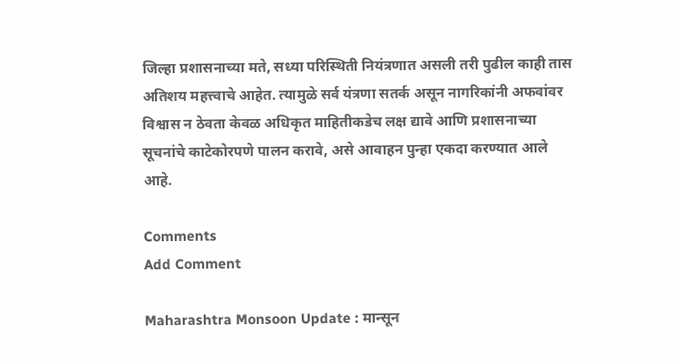जिल्हा प्रशासनाच्या मते, सध्या परिस्थिती नियंत्रणात असली तरी पुढील काही तास अतिशय महत्त्वाचे आहेत. त्यामुळे सर्व यंत्रणा सतर्क असून नागरिकांनी अफवांवर विश्वास न ठेवता केवळ अधिकृत माहितीकडेच लक्ष द्यावे आणि प्रशासनाच्या सूचनांचे काटेकोरपणे पालन करावे, असे आवाहन पुन्हा एकदा करण्यात आले आहे.

Comments
Add Comment

Maharashtra Monsoon Update : मान्सून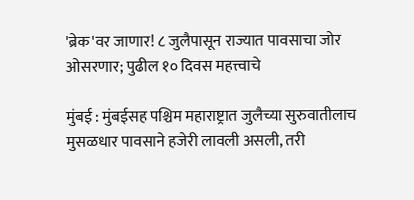'ब्रेक'वर जाणार! ८ जुलैपासून राज्यात पावसाचा जोर ओसरणार; पुढील १० दिवस महत्त्वाचे

मुंबई : मुंबईसह पश्चिम महाराष्ट्रात जुलैच्या सुरुवातीलाच मुसळधार पावसाने हजेरी लावली असली, तरी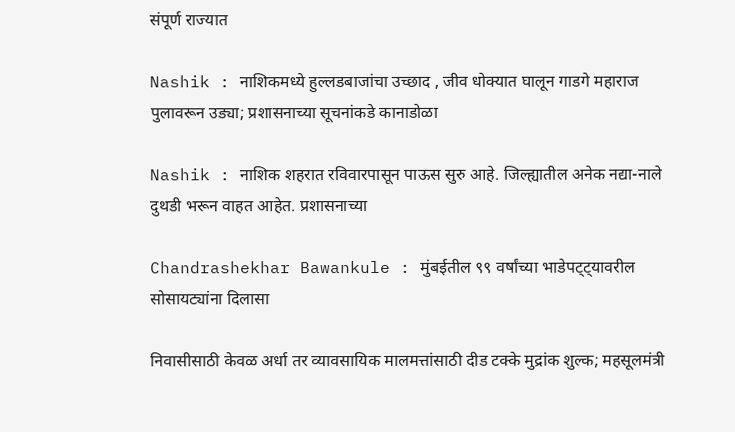संपूर्ण राज्यात

Nashik : नाशिकमध्ये हुल्लडबाजांचा उच्छाद , जीव धोक्यात घालून गाडगे महाराज पुलावरून उड्या; प्रशासनाच्या सूचनांकडे कानाडोळा

Nashik : नाशिक शहरात रविवारपासून पाऊस सुरु आहे. जिल्ह्यातील अनेक नद्या-नाले दुथडी भरून वाहत आहेत. प्रशासनाच्या

Chandrashekhar Bawankule : मुंबईतील ९९ वर्षांच्या भाडेपट्ट्यावरील सोसायट्यांना दिलासा

निवासीसाठी केवळ अर्धा तर व्यावसायिक मालमत्तांसाठी दीड टक्के मुद्रांक शुल्क; महसूलमंत्री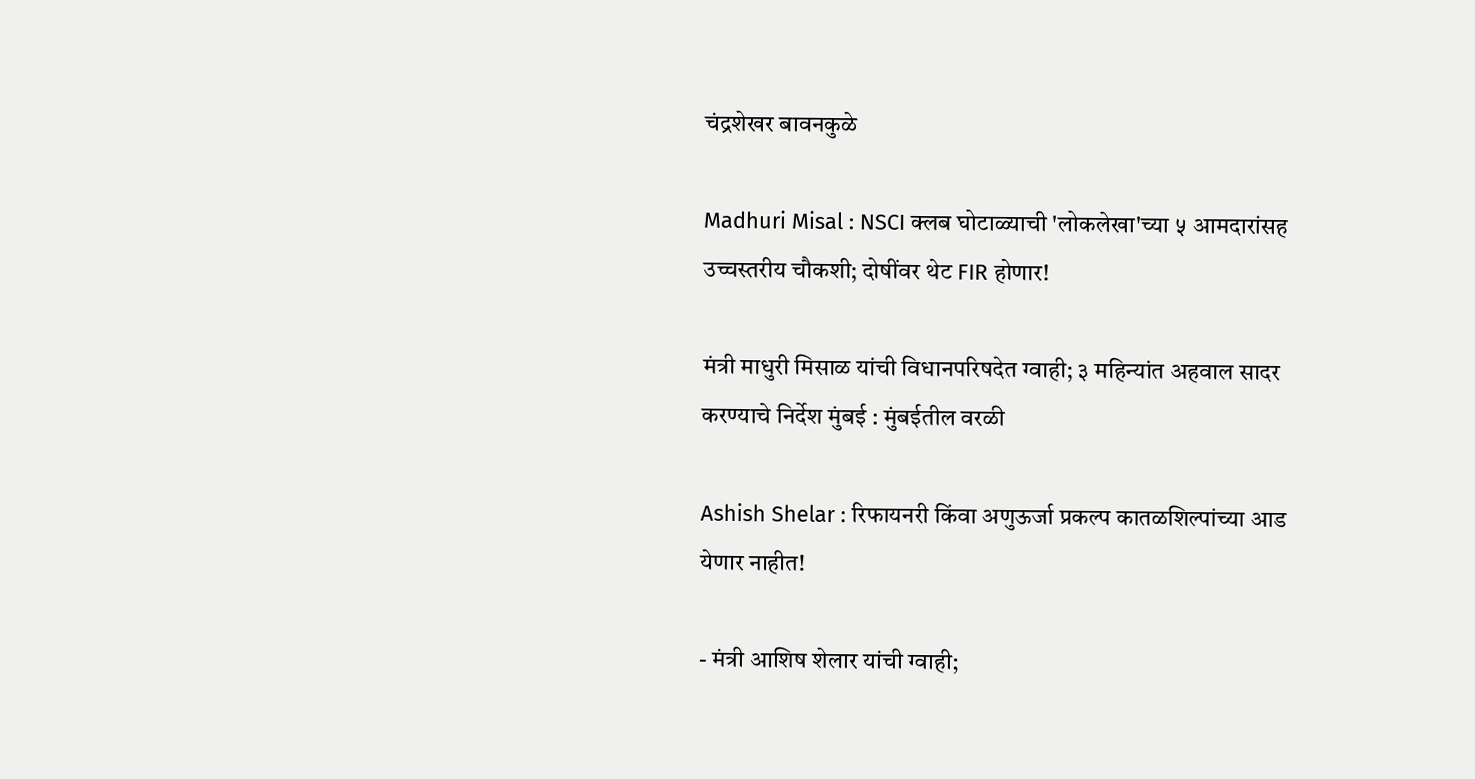चंद्रशेखर बावनकुळे

Madhuri Misal : NSCI क्लब घोटाळ्याची 'लोकलेखा'च्या ५ आमदारांसह उच्चस्तरीय चौकशी; दोषींवर थेट FIR होणार!

मंत्री माधुरी मिसाळ यांची विधानपरिषदेत ग्वाही; ३ महिन्यांत अहवाल सादर करण्याचे निर्देश मुंबई : मुंबईतील वरळी

Ashish Shelar : रिफायनरी किंवा अणुऊर्जा प्रकल्प कातळशिल्पांच्या आड येणार नाहीत!

- मंत्री आशिष शेलार यांची ग्वाही;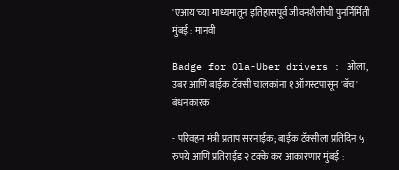'एआय'च्या माध्यमातून इतिहासपूर्व जीवनशैलीची पुनर्निर्मिती मुंबई : मानवी

Badge for Ola-Uber drivers : ओला, उबर आणि बाईक टॅक्सी चालकांना १ ऑगस्टपासून 'बॅच' बंधनकारक

- परिवहन मंत्री प्रताप सरनाईक; बाईक टॅक्सीला प्रतिदिन ५ रुपये आणि प्रतिराईड २ टक्के कर आकारणार मुंबई :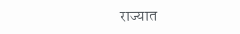राज्यात